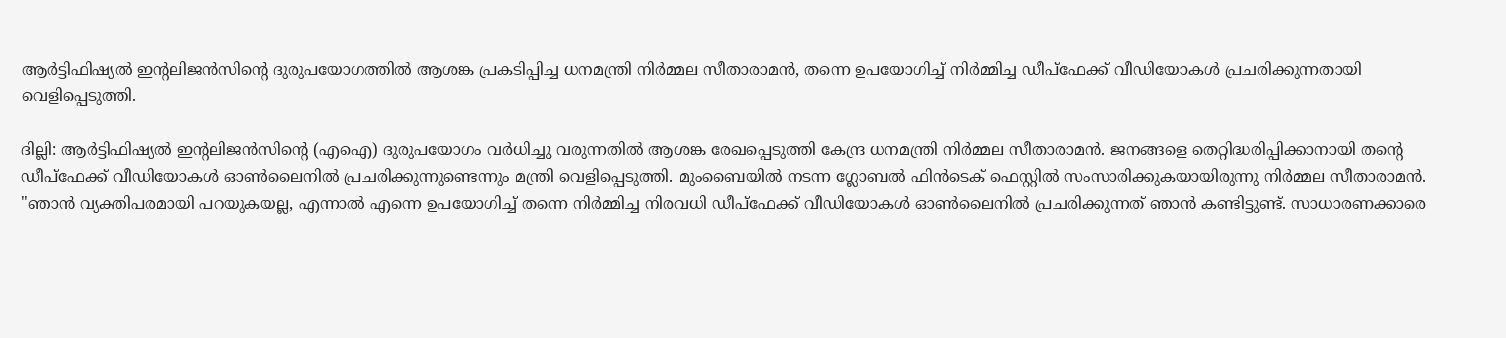ആർട്ടിഫിഷ്യൽ ഇന്റലിജൻസിന്റെ ദുരുപയോഗത്തിൽ ആശങ്ക പ്രകടിപ്പിച്ച ധനമന്ത്രി നിർമ്മല സീതാരാമൻ, തന്നെ ഉപയോഗിച്ച് നിർമ്മിച്ച ഡീപ്ഫേക്ക് വീഡിയോകൾ പ്രചരിക്കുന്നതായി വെളിപ്പെടുത്തി.

ദില്ലി: ആർട്ടിഫിഷ്യൽ ഇന്റലിജൻസിന്റെ (എഐ) ദുരുപയോഗം വർധിച്ചു വരുന്നതിൽ ആശങ്ക രേഖപ്പെടുത്തി കേന്ദ്ര ധനമന്ത്രി നിർമ്മല സീതാരാമൻ. ജനങ്ങളെ തെറ്റിദ്ധരിപ്പിക്കാനായി തന്റെ ഡീപ്ഫേക്ക് വീഡിയോകൾ ഓൺലൈനിൽ പ്രചരിക്കുന്നുണ്ടെന്നും മന്ത്രി വെളിപ്പെടുത്തി. മുംബൈയിൽ നടന്ന ഗ്ലോബൽ ഫിൻടെക് ഫെസ്റ്റിൽ സംസാരിക്കുകയായിരുന്നു നിർമ്മല സീതാരാമൻ. "ഞാൻ വ്യക്തിപരമായി പറയുകയല്ല, എന്നാൽ എന്നെ ഉപയോഗിച്ച് തന്നെ നിർമ്മിച്ച നിരവധി ഡീപ്ഫേക്ക് വീഡിയോകൾ ഓൺലൈനിൽ പ്രചരിക്കുന്നത് ഞാൻ കണ്ടിട്ടുണ്ട്. സാധാരണക്കാരെ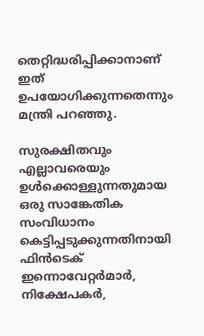തെറ്റിദ്ധരിപ്പിക്കാനാണ് ഇത് ഉപയോഗിക്കുന്നതെന്നും മന്ത്രി പറഞ്ഞു.

സുരക്ഷിതവും എല്ലാവരെയും ഉൾക്കൊള്ളുന്നതുമായ ഒരു സാങ്കേതിക സംവിധാനം കെട്ടിപ്പടുക്കുന്നതിനായി ഫിൻടെക് ഇന്നൊവേറ്റർമാർ, നിക്ഷേപകർ,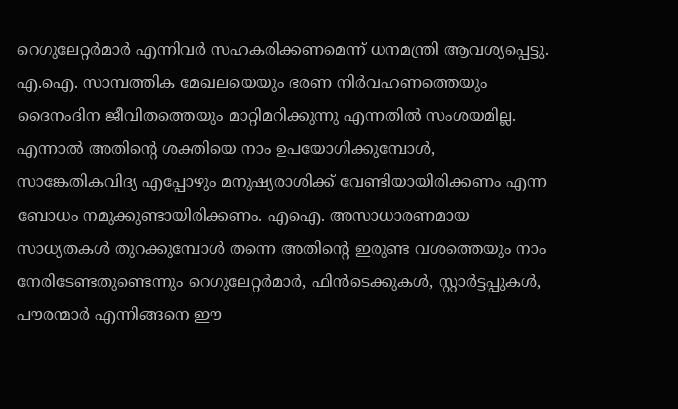റെഗുലേറ്റർമാർ എന്നിവർ സഹകരിക്കണമെന്ന് ധനമന്ത്രി ആവശ്യപ്പെട്ടു. എ.ഐ. സാമ്പത്തിക മേഖലയെയും ഭരണ നിർവഹണത്തെയും ദൈനംദിന ജീവിതത്തെയും മാറ്റിമറിക്കുന്നു എന്നതിൽ സംശയമില്ല. എന്നാൽ അതിൻ്റെ ശക്തിയെ നാം ഉപയോഗിക്കുമ്പോൾ, സാങ്കേതികവിദ്യ എപ്പോഴും മനുഷ്യരാശിക്ക് വേണ്ടിയായിരിക്കണം എന്ന ബോധം നമുക്കുണ്ടായിരിക്കണം. എഐ. അസാധാരണമായ സാധ്യതകൾ തുറക്കുമ്പോൾ തന്നെ അതിന്റെ ഇരുണ്ട വശത്തെയും നാം നേരിടേണ്ടതുണ്ടെന്നും റെഗുലേറ്റർമാർ, ഫിൻടെക്കുകൾ, സ്റ്റാർട്ടപ്പുകൾ, പൗരന്മാർ എന്നിങ്ങനെ ഈ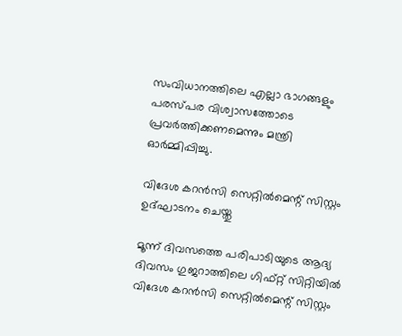സംവിധാനത്തിലെ എല്ലാ ഭാഗങ്ങളും പരസ്പര വിശ്വാസത്തോടെ പ്രവർത്തിക്കണമെന്നും മന്ത്രി ഓർമ്മിപ്പിച്ചു.

വിദേശ കറൻസി സെറ്റിൽമെന്റ് സിസ്റ്റം ഉദ്ഘാടനം ചെയ്തു

മൂന്ന് ദിവസത്തെ പരിപാടിയുടെ ആദ്യ ദിവസം ഗുജറാത്തിലെ ഗിഫ്റ്റ് സിറ്റിയിൽ വിദേശ കറൻസി സെറ്റിൽമെന്റ് സിസ്റ്റം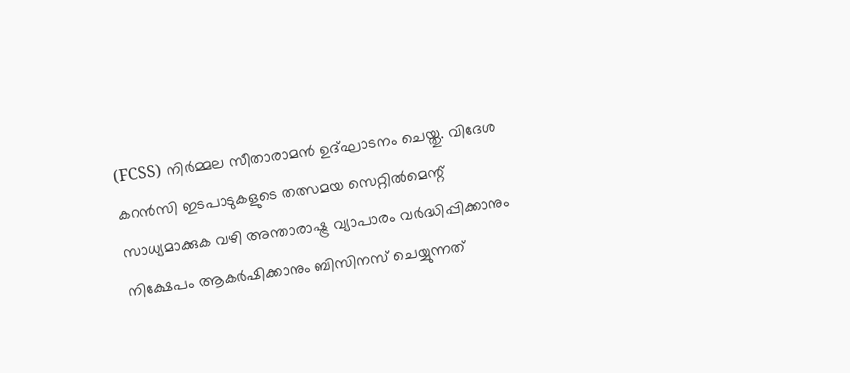(FCSS) നിർമ്മല സീതാരാമൻ ഉദ്ഘാടനം ചെയ്തു. വിദേശ കറൻസി ഇടപാടുകളുടെ തത്സമയ സെറ്റിൽമെന്റ് സാധ്യമാക്കുക വഴി അന്താരാഷ്ട്ര വ്യാപാരം വർദ്ധിപ്പിക്കാനും നിക്ഷേപം ആകർഷിക്കാനും ബിസിനസ് ചെയ്യുന്നത്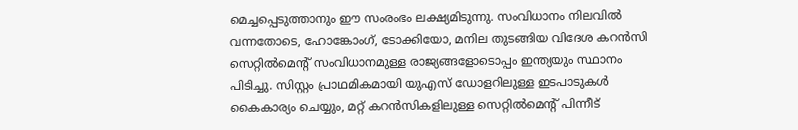മെച്ചപ്പെടുത്താനും ഈ സംരംഭം ലക്ഷ്യമിടുന്നു. സംവിധാനം നിലവിൽ വന്നതോടെ, ഹോങ്കോംഗ്, ടോക്കിയോ, മനില തുടങ്ങിയ വിദേശ കറൻസി സെറ്റിൽമെന്റ് സംവിധാനമുള്ള രാജ്യങ്ങളോടൊപ്പം ഇന്ത്യയും സ്ഥാനം പിടിച്ചു. സിസ്റ്റം പ്രാഥമികമായി യുഎസ് ഡോളറിലുള്ള ഇടപാടുകൾ കൈകാര്യം ചെയ്യും, മറ്റ് കറൻസികളിലുള്ള സെറ്റിൽമെന്റ് പിന്നീട്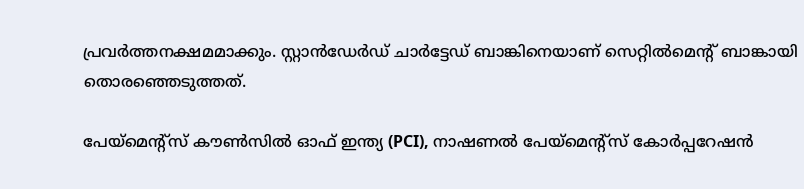പ്രവർത്തനക്ഷമമാക്കും. സ്റ്റാൻഡേർഡ് ചാർട്ടേഡ് ബാങ്കിനെയാണ് സെറ്റിൽമെൻ്റ് ബാങ്കായി തൊരഞ്ഞെടുത്തത്.

പേയ്‌മെൻ്റ്സ് കൗൺസിൽ ഓഫ് ഇന്ത്യ (PCI), നാഷണൽ പേയ്‌മെന്റ്സ് കോർപ്പറേഷൻ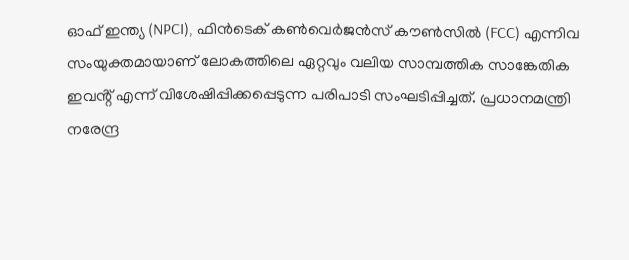ഓഫ് ഇന്ത്യ (NPCI), ഫിൻടെക് കൺവെർജൻസ് കൗൺസിൽ (FCC) എന്നിവ സംയുക്തമായാണ് ലോകത്തിലെ ഏറ്റവും വലിയ സാമ്പത്തിക സാങ്കേതിക ഇവൻ്റ് എന്ന് വിശേഷിപ്പിക്കപ്പെടുന്ന പരിപാടി സംഘടിപ്പിച്ചത്. പ്രധാനമന്ത്രി നരേന്ദ്ര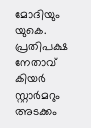മോദിയും യുകെ. പ്രതിപക്ഷ നേതാവ് കിയർ സ്റ്റാർമറും അടക്കം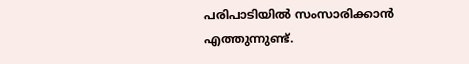പരിപാടിയിൽ സംസാരിക്കാൻ എത്തുന്നുണ്ട്.